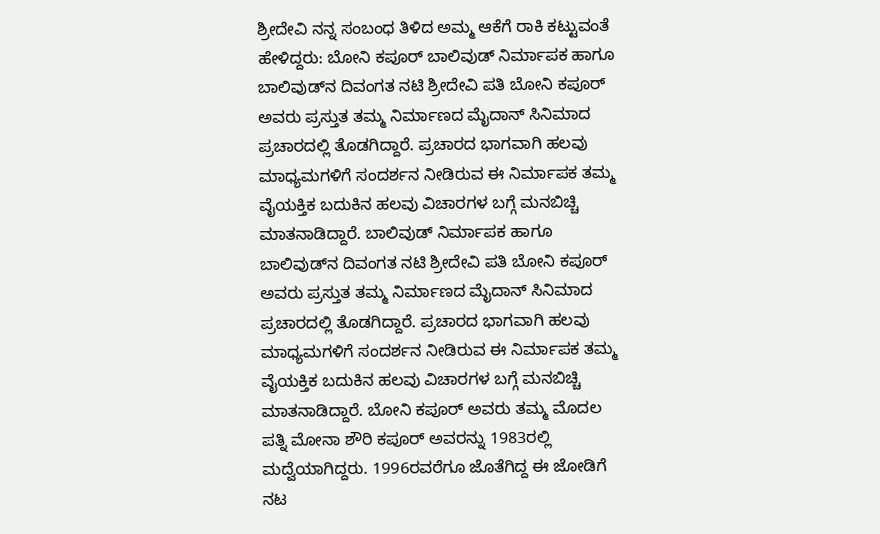ಶ್ರೀದೇವಿ ನನ್ನ ಸಂಬಂಧ ತಿಳಿದ ಅಮ್ಮ ಆಕೆಗೆ ರಾಕಿ ಕಟ್ಟುವಂತೆ ಹೇಳಿದ್ದರು: ಬೋನಿ ಕಪೂರ್ ಬಾಲಿವುಡ್ ನಿರ್ಮಾಪಕ ಹಾಗೂ ಬಾಲಿವುಡ್‌ನ ದಿವಂಗತ ನಟಿ ಶ್ರೀದೇವಿ ಪತಿ ಬೋನಿ ಕಪೂರ್ ಅವರು ಪ್ರಸ್ತುತ ತಮ್ಮ ನಿರ್ಮಾಣದ ಮೈದಾನ್ ಸಿನಿಮಾದ ಪ್ರಚಾರದಲ್ಲಿ ತೊಡಗಿದ್ದಾರೆ. ಪ್ರಚಾರದ ಭಾಗವಾಗಿ ಹಲವು ಮಾಧ್ಯಮಗಳಿಗೆ ಸಂದರ್ಶನ ನೀಡಿರುವ ಈ ನಿರ್ಮಾಪಕ ತಮ್ಮ ವೈಯಕ್ತಿಕ ಬದುಕಿನ ಹಲವು ವಿಚಾರಗಳ ಬಗ್ಗೆ ಮನಬಿಚ್ಚಿ ಮಾತನಾಡಿದ್ದಾರೆ. ಬಾಲಿವುಡ್ ನಿರ್ಮಾಪಕ ಹಾಗೂ ಬಾಲಿವುಡ್‌ನ ದಿವಂಗತ ನಟಿ ಶ್ರೀದೇವಿ ಪತಿ ಬೋನಿ ಕಪೂರ್ ಅವರು ಪ್ರಸ್ತುತ ತಮ್ಮ ನಿರ್ಮಾಣದ ಮೈದಾನ್ ಸಿನಿಮಾದ ಪ್ರಚಾರದಲ್ಲಿ ತೊಡಗಿದ್ದಾರೆ. ಪ್ರಚಾರದ ಭಾಗವಾಗಿ ಹಲವು ಮಾಧ್ಯಮಗಳಿಗೆ ಸಂದರ್ಶನ ನೀಡಿರುವ ಈ ನಿರ್ಮಾಪಕ ತಮ್ಮ ವೈಯಕ್ತಿಕ ಬದುಕಿನ ಹಲವು ವಿಚಾರಗಳ ಬಗ್ಗೆ ಮನಬಿಚ್ಚಿ ಮಾತನಾಡಿದ್ದಾರೆ. ಬೋನಿ ಕಪೂರ್ ಅವರು ತಮ್ಮ ಮೊದಲ ಪತ್ನಿ ಮೋನಾ ಶೌರಿ ಕಪೂರ್ ಅವರನ್ನು 1983ರಲ್ಲಿ ಮದ್ವೆಯಾಗಿದ್ದರು. 1996ರವರೆಗೂ ಜೊತೆಗಿದ್ದ ಈ ಜೋಡಿಗೆ ನಟ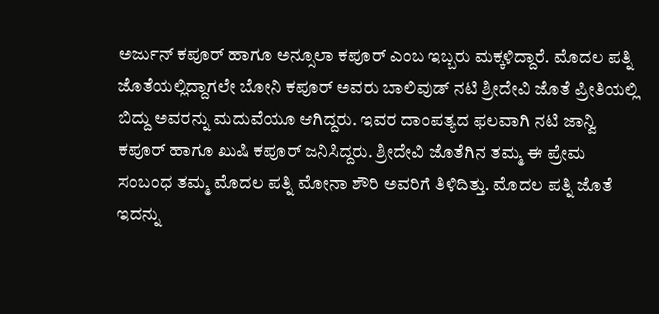ಅರ್ಜುನ್ ಕಪೂರ್ ಹಾಗೂ ಅನ್ಸೂಲಾ ಕಪೂರ್ ಎಂಬ ಇಬ್ಬರು ಮಕ್ಕಳಿದ್ದಾರೆ. ಮೊದಲ ಪತ್ನಿ ಜೊತೆಯಲ್ಲಿದ್ದಾಗಲೇ ಬೋನಿ ಕಪೂರ್ ಅವರು ಬಾಲಿವುಡ್ ನಟಿ ಶ್ರೀದೇವಿ ಜೊತೆ ಪ್ರೀತಿಯಲ್ಲಿ ಬಿದ್ದು ಅವರನ್ನು ಮದುವೆಯೂ ಆಗಿದ್ದರು. ಇವರ ದಾಂಪತ್ಯದ ಫಲವಾಗಿ ನಟಿ ಜಾನ್ವಿ ಕಪೂರ್ ಹಾಗೂ ಖುಷಿ ಕಪೂರ್ ಜನಿಸಿದ್ದರು. ಶ್ರೀದೇವಿ ಜೊತೆಗಿನ ತಮ್ಮ ಈ ಪ್ರೇಮ ಸಂಬಂಧ ತಮ್ಮ ಮೊದಲ ಪತ್ನಿ ಮೋನಾ ಶೌರಿ ಅವರಿಗೆ ತಿಳಿದಿತ್ತು. ಮೊದಲ ಪತ್ನಿ ಜೊತೆ ಇದನ್ನು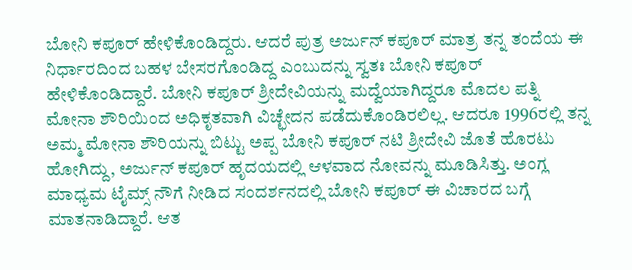ಬೋನಿ ಕಪೂರ್ ಹೇಳಿಕೊಂಡಿದ್ದರು. ಆದರೆ ಪುತ್ರ ಅರ್ಜುನ್ ಕಪೂರ್ ಮಾತ್ರ ತನ್ನ ತಂದೆಯ ಈ ನಿರ್ಧಾರದಿಂದ ಬಹಳ ಬೇಸರಗೊಂಡಿದ್ದ ಎಂಬುದನ್ನು ಸ್ವತಃ ಬೋನಿ ಕಪೂರ್ ಹೇಳಿಕೊಂಡಿದ್ದಾರೆ. ಬೋನಿ ಕಪೂರ್ ಶ್ರೀದೇವಿಯನ್ನು ಮದ್ವೆಯಾಗಿದ್ದರೂ ಮೊದಲ ಪತ್ನಿ ಮೋನಾ ಶೌರಿಯಿಂದ ಅಧಿಕೃತವಾಗಿ ವಿಚ್ಛೇದನ ಪಡೆದುಕೊಂಡಿರಲಿಲ್ಲ. ಆದರೂ 1996ರಲ್ಲಿ ತನ್ನ ಅಮ್ಮ ಮೋನಾ ಶೌರಿಯನ್ನು ಬಿಟ್ಟು ಅಪ್ಪ ಬೋನಿ ಕಪೂರ್ ನಟಿ ಶ್ರೀದೇವಿ ಜೊತೆ ಹೊರಟು ಹೋಗಿದ್ದು, ಅರ್ಜುನ್ ಕಪೂರ್ ಹೃದಯದಲ್ಲಿ ಆಳವಾದ ನೋವನ್ನು ಮೂಡಿಸಿತ್ತು. ಅಂಗ್ಲ ಮಾಧ್ಯಮ ಟೈಮ್ಸ್ ನೌಗೆ ನೀಡಿದ ಸಂದರ್ಶನದಲ್ಲಿ ಬೋನಿ ಕಪೂರ್ ಈ ವಿಚಾರದ ಬಗ್ಗೆ ಮಾತನಾಡಿದ್ದಾರೆ. ಆತ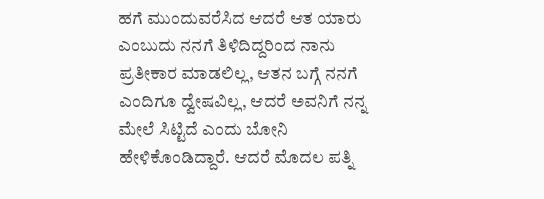ಹಗೆ ಮುಂದುವರೆಸಿದ ಆದರೆ ಆತ ಯಾರು ಎಂಬುದು ನನಗೆ ತಿಳಿದಿದ್ದರಿಂದ ನಾನು ಪ್ರತೀಕಾರ ಮಾಡಲಿಲ್ಲ, ಆತನ ಬಗ್ಗೆ ನನಗೆ ಎಂದಿಗೂ ದ್ವೇಷವಿಲ್ಲ, ಆದರೆ ಅವನಿಗೆ ನನ್ನ ಮೇಲೆ ಸಿಟ್ಟಿದೆ ಎಂದು ಬೋನಿ ಹೇಳಿಕೊಂಡಿದ್ದಾರೆ. ಆದರೆ ಮೊದಲ ಪತ್ನಿ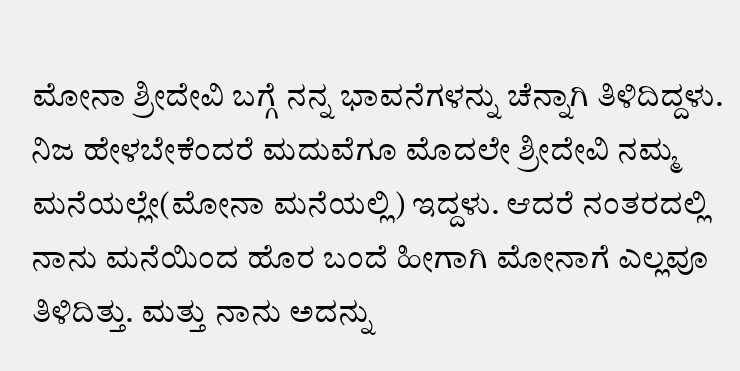ಮೋನಾ ಶ್ರೀದೇವಿ ಬಗ್ಗೆ ನನ್ನ ಭಾವನೆಗಳನ್ನು ಚೆನ್ನಾಗಿ ತಿಳಿದಿದ್ದಳು. ನಿಜ ಹೇಳಬೇಕೆಂದರೆ ಮದುವೆಗೂ ಮೊದಲೇ ಶ್ರೀದೇವಿ ನಮ್ಮ ಮನೆಯಲ್ಲೇ(ಮೋನಾ ಮನೆಯಲ್ಲಿ) ಇದ್ದಳು. ಆದರೆ ನಂತರದಲ್ಲಿ ನಾನು ಮನೆಯಿಂದ ಹೊರ ಬಂದೆ ಹೀಗಾಗಿ ಮೋನಾಗೆ ಎಲ್ಲವೂ ತಿಳಿದಿತ್ತು. ಮತ್ತು ನಾನು ಅದನ್ನು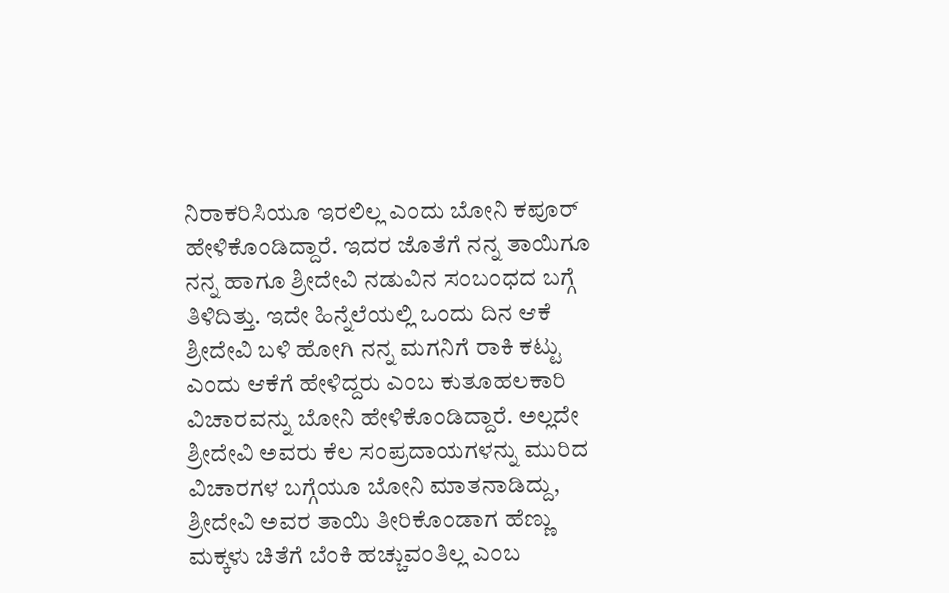ನಿರಾಕರಿಸಿಯೂ ಇರಲಿಲ್ಲ ಎಂದು ಬೋನಿ ಕಪೂರ್ ಹೇಳಿಕೊಂಡಿದ್ದಾರೆ. ಇದರ ಜೊತೆಗೆ ನನ್ನ ತಾಯಿಗೂ ನನ್ನ ಹಾಗೂ ಶ್ರೀದೇವಿ ನಡುವಿನ ಸಂಬಂಧದ ಬಗ್ಗೆ ತಿಳಿದಿತ್ತು. ಇದೇ ಹಿನ್ನೆಲೆಯಲ್ಲಿ ಒಂದು ದಿನ ಆಕೆ ಶ್ರೀದೇವಿ ಬಳಿ ಹೋಗಿ ನನ್ನ ಮಗನಿಗೆ ರಾಕಿ ಕಟ್ಟು ಎಂದು ಆಕೆಗೆ ಹೇಳಿದ್ದರು ಎಂಬ ಕುತೂಹಲಕಾರಿ ವಿಚಾರವನ್ನು ಬೋನಿ ಹೇಳಿಕೊಂಡಿದ್ದಾರೆ. ಅಲ್ಲದೇ ಶ್ರೀದೇವಿ ಅವರು ಕೆಲ ಸಂಪ್ರದಾಯಗಳನ್ನು ಮುರಿದ ವಿಚಾರಗಳ ಬಗ್ಗೆಯೂ ಬೋನಿ ಮಾತನಾಡಿದ್ದು, ಶ್ರೀದೇವಿ ಅವರ ತಾಯಿ ತೀರಿಕೊಂಡಾಗ ಹೆಣ್ಣು ಮಕ್ಕಳು ಚಿತೆಗೆ ಬೆಂಕಿ ಹಚ್ಚುವಂತಿಲ್ಲ ಎಂಬ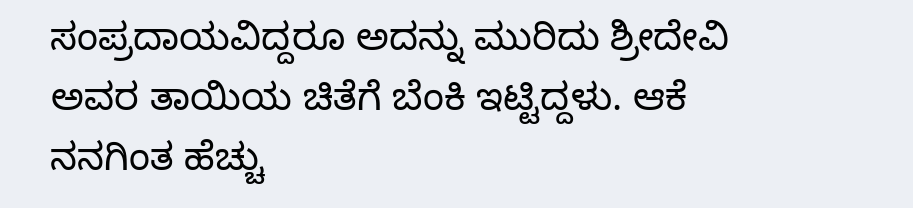ಸಂಪ್ರದಾಯವಿದ್ದರೂ ಅದನ್ನು ಮುರಿದು ಶ್ರೀದೇವಿ ಅವರ ತಾಯಿಯ ಚಿತೆಗೆ ಬೆಂಕಿ ಇಟ್ಟಿದ್ದಳು. ಆಕೆ ನನಗಿಂತ ಹೆಚ್ಚು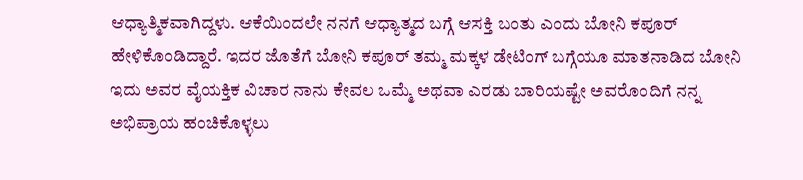ಆಧ್ಯಾತ್ಮಿಕವಾಗಿದ್ದಳು. ಆಕೆಯಿಂದಲೇ ನನಗೆ ಆಧ್ಯಾತ್ಮದ ಬಗ್ಗೆ ಆಸಕ್ತಿ ಬಂತು ಎಂದು ಬೋನಿ ಕಪೂರ್ ಹೇಳಿಕೊಂಡಿದ್ದಾರೆ. ಇದರ ಜೊತೆಗೆ ಬೋನಿ ಕಪೂರ್ ತಮ್ಮ ಮಕ್ಕಳ ಡೇಟಿಂಗ್ ಬಗ್ಗೆಯೂ ಮಾತನಾಡಿದ ಬೋನಿ ಇದು ಅವರ ವೈಯಕ್ತಿಕ ವಿಚಾರ ನಾನು ಕೇವಲ ಒಮ್ಮೆ ಅಥವಾ ಎರಡು ಬಾರಿಯಷ್ಟೇ ಅವರೊಂದಿಗೆ ನನ್ನ ಅಭಿಪ್ರಾಯ ಹಂಚಿಕೊಳ್ಳಲು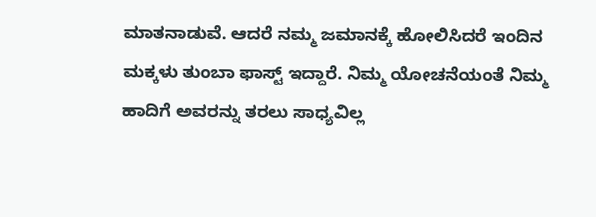ಮಾತನಾಡುವೆ. ಆದರೆ ನಮ್ಮ ಜಮಾನಕ್ಕೆ ಹೋಲಿಸಿದರೆ ಇಂದಿನ ಮಕ್ಕಳು ತುಂಬಾ ಫಾಸ್ಟ್ ಇದ್ದಾರೆ. ನಿಮ್ಮ ಯೋಚನೆಯಂತೆ ನಿಮ್ಮ ಹಾದಿಗೆ ಅವರನ್ನು ತರಲು ಸಾಧ್ಯವಿಲ್ಲ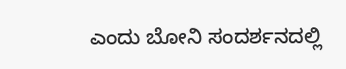ಎಂದು ಬೋನಿ ಸಂದರ್ಶನದಲ್ಲಿ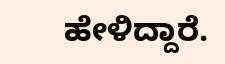ಹೇಳಿದ್ದಾರೆ.